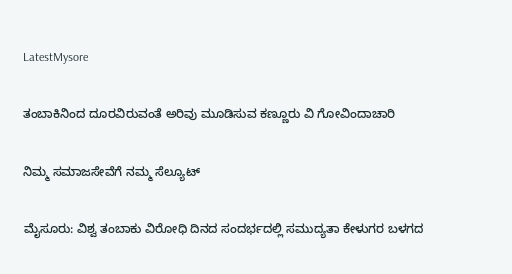LatestMysore

ತಂಬಾಕಿನಿಂದ ದೂರವಿರುವಂತೆ ಅರಿವು ಮೂಡಿಸುವ ಕಣ್ಣೂರು ವಿ ಗೋವಿಂದಾಚಾರಿ

ನಿಮ್ಮ ಸಮಾಜಸೇವೆಗೆ ನಮ್ಮ ಸೆಲ್ಯೂಟ್

ಮೈಸೂರು: ವಿಶ್ವ ತಂಬಾಕು ವಿರೋಧಿ ದಿನದ ಸಂದರ್ಭದಲ್ಲಿ ಸಮುದ್ಯತಾ ಕೇಳುಗರ ಬಳಗದ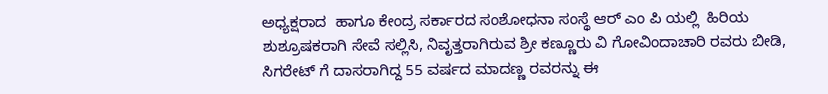ಅಧ್ಯಕ್ಷರಾದ  ಹಾಗೂ ಕೇಂದ್ರ ಸರ್ಕಾರದ ಸಂಶೋಧನಾ ಸಂಸ್ಥೆ ಆರ್ ಎಂ ಪಿ ಯಲ್ಲಿ  ಹಿರಿಯ ಶುಶ್ರೂಷಕರಾಗಿ ಸೇವೆ ಸಲ್ಲಿಸಿ, ನಿವೃತ್ತರಾಗಿರುವ ಶ್ರೀ ಕಣ್ಣೂರು ವಿ ಗೋವಿಂದಾಚಾರಿ ರವರು ಬೀಡಿ, ಸಿಗರೇಟ್ ಗೆ ದಾಸರಾಗಿದ್ದ 55 ವರ್ಷದ ಮಾದಣ್ಣ ರವರನ್ನು ಈ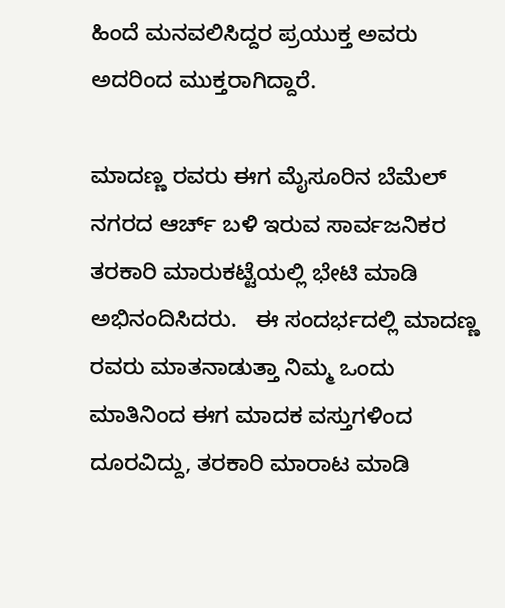ಹಿಂದೆ ಮನವಲಿಸಿದ್ದರ ಪ್ರಯುಕ್ತ ಅವರು ಅದರಿಂದ ಮುಕ್ತರಾಗಿದ್ದಾರೆ.

ಮಾದಣ್ಣ ರವರು ಈಗ ಮೈಸೂರಿನ ಬೆಮೆಲ್ ನಗರದ ಆರ್ಚ್ ಬಳಿ ಇರುವ ಸಾರ್ವಜನಿಕರ ತರಕಾರಿ ಮಾರುಕಟ್ಟೆಯಲ್ಲಿ ಭೇಟಿ ಮಾಡಿ ಅಭಿನಂದಿಸಿದರು.   ಈ ಸಂದರ್ಭದಲ್ಲಿ ಮಾದಣ್ಣ ರವರು ಮಾತನಾಡುತ್ತಾ ನಿಮ್ಮ ಒಂದು ಮಾತಿನಿಂದ ಈಗ ಮಾದಕ ವಸ್ತುಗಳಿಂದ ದೂರವಿದ್ದು, ತರಕಾರಿ ಮಾರಾಟ ಮಾಡಿ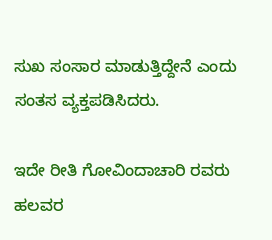ಸುಖ ಸಂಸಾರ ಮಾಡುತ್ತಿದ್ದೇನೆ ಎಂದು ಸಂತಸ ವ್ಯಕ್ತಪಡಿಸಿದರು.

ಇದೇ ರೀತಿ ಗೋವಿಂದಾಚಾರಿ ರವರು ಹಲವರ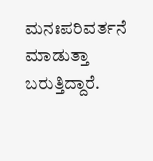ಮನಃಪರಿವರ್ತನೆ ಮಾಡುತ್ತಾ ಬರುತ್ತಿದ್ದಾರೆ.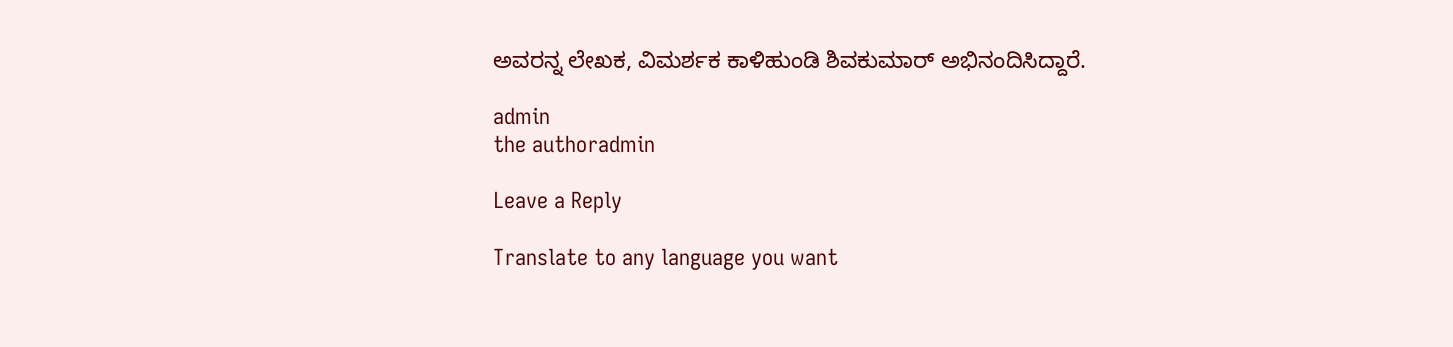ಅವರನ್ನ ಲೇಖಕ, ವಿಮರ್ಶಕ ಕಾಳಿಹುಂಡಿ ಶಿವಕುಮಾರ್ ಅಭಿನಂದಿಸಿದ್ದಾರೆ.

admin
the authoradmin

Leave a Reply

Translate to any language you want